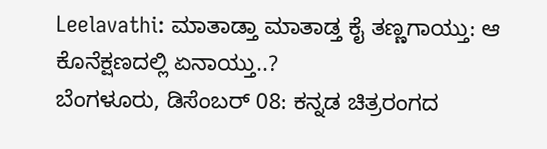Leelavathi: ಮಾತಾಡ್ತಾ ಮಾತಾಡ್ತ ಕೈ ತಣ್ಣಗಾಯ್ತು: ಆ ಕೊನೆಕ್ಷಣದಲ್ಲಿ ಏನಾಯ್ತು..?
ಬೆಂಗಳೂರು, ಡಿಸೆಂಬರ್ 08: ಕನ್ನಡ ಚಿತ್ರರಂಗದ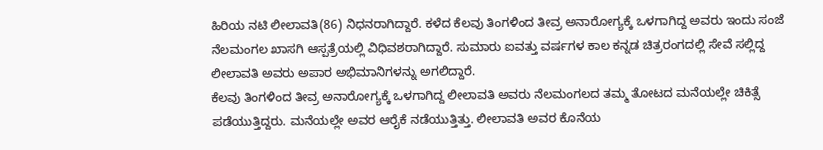ಹಿರಿಯ ನಟಿ ಲೀಲಾವತಿ(86) ನಿಧನರಾಗಿದ್ದಾರೆ. ಕಳೆದ ಕೆಲವು ತಿಂಗಳಿಂದ ತೀವ್ರ ಅನಾರೋಗ್ಯಕ್ಕೆ ಒಳಗಾಗಿದ್ದ ಅವರು ಇಂದು ಸಂಜೆ ನೆಲಮಂಗಲ ಖಾಸಗಿ ಆಸ್ಪತ್ರೆಯಲ್ಲಿ ವಿಧಿವಶರಾಗಿದ್ದಾರೆ. ಸುಮಾರು ಐವತ್ತು ವರ್ಷಗಳ ಕಾಲ ಕನ್ನಡ ಚಿತ್ರರಂಗದಲ್ಲಿ ಸೇವೆ ಸಲ್ಲಿದ್ದ ಲೀಲಾವತಿ ಅವರು ಅಪಾರ ಅಭಿಮಾನಿಗಳನ್ನು ಅಗಲಿದ್ದಾರೆ.
ಕೆಲವು ತಿಂಗಳಿಂದ ತೀವ್ರ ಅನಾರೋಗ್ಯಕ್ಕೆ ಒಳಗಾಗಿದ್ದ ಲೀಲಾವತಿ ಅವರು ನೆಲಮಂಗಲದ ತಮ್ಮ ತೋಟದ ಮನೆಯಲ್ಲೇ ಚಿಕಿತ್ಸೆ ಪಡೆಯುತ್ತಿದ್ದರು. ಮನೆಯಲ್ಲೇ ಅವರ ಆರೈಕೆ ನಡೆಯುತ್ತಿತ್ತು. ಲೀಲಾವತಿ ಅವರ ಕೊನೆಯ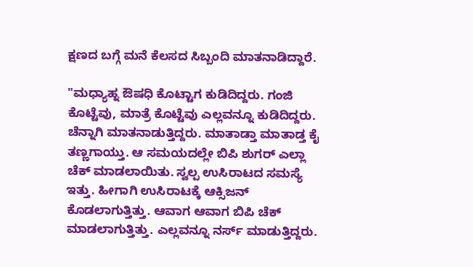ಕ್ಷಣದ ಬಗ್ಗೆ ಮನೆ ಕೆಲಸದ ಸಿಬ್ಬಂದಿ ಮಾತನಾಡಿದ್ದಾರೆ.

"ಮಧ್ಯಾಹ್ನ ಔಷಧಿ ಕೊಟ್ಟಾಗ ಕುಡಿದಿದ್ದರು. ಗಂಜಿ ಕೊಟ್ಟೆವು, ಮಾತ್ರೆ ಕೊಟ್ಟೆವು ಎಲ್ಲವನ್ನೂ ಕುಡಿದಿದ್ದರು. ಚೆನ್ನಾಗಿ ಮಾತನಾಡುತ್ತಿದ್ದರು. ಮಾತಾಡ್ತಾ ಮಾತಾಡ್ತ ಕೈ ತಣ್ಣಗಾಯ್ತು. ಆ ಸಮಯದಲ್ಲೇ ಬಿಪಿ ಶುಗರ್ ಎಲ್ಲಾ ಚೆಕ್ ಮಾಡಲಾಯಿತು. ಸ್ವಲ್ಪ ಉಸಿರಾಟದ ಸಮಸ್ಯೆ ಇತ್ತು. ಹೀಗಾಗಿ ಉಸಿರಾಟಕ್ಕೆ ಆಕ್ಸಿಜನ್ ಕೊಡಲಾಗುತ್ತಿತ್ತು. ಆವಾಗ ಆವಾಗ ಬಿಪಿ ಚೆಕ್ ಮಾಡಲಾಗುತ್ತಿತ್ತು. ಎಲ್ಲವನ್ನೂ ನರ್ಸ್ ಮಾಡುತ್ತಿದ್ದರು.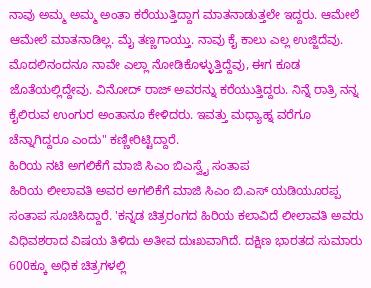ನಾವು ಅಮ್ಮ ಅಮ್ಮ ಅಂತಾ ಕರೆಯುತ್ತಿದ್ದಾಗ ಮಾತನಾಡುತ್ತಲೇ ಇದ್ದರು. ಆಮೇಲೆ ಆಮೇಲೆ ಮಾತನಾಡಿಲ್ಲ. ಮೈ ತಣ್ಣಗಾಯ್ತು. ನಾವು ಕೈ ಕಾಲು ಎಲ್ಲ ಉಜ್ಜಿದೆವು. ಮೊದಲಿನಂದನೂ ನಾವೇ ಎಲ್ಲಾ ನೋಡಿಕೊಳ್ಳುತ್ತಿದ್ದೆವು, ಈಗ ಕೂಡ ಜೊತೆಯಲ್ಲಿದ್ದೇವು. ವಿನೋದ್ ರಾಜ್ ಅವರನ್ನು ಕರೆಯುತ್ತಿದ್ದರು. ನಿನ್ನೆ ರಾತ್ರಿ ನನ್ನ ಕೈಲಿರುವ ಉಂಗುರ ಅಂತಾನೂ ಕೇಳಿದರು. ಇವತ್ತು ಮಧ್ಯಾಹ್ನ ವರೆಗೂ ಚೆನ್ನಾಗಿದ್ದರೂ ಎಂದು" ಕಣ್ಣೀರಿಟ್ಟಿದ್ದಾರೆ.
ಹಿರಿಯ ನಟಿ ಅಗಲಿಕೆಗೆ ಮಾಜಿ ಸಿಎಂ ಬಿಎಸ್ವೈ ಸಂತಾಪ
ಹಿರಿಯ ಲೀಲಾವತಿ ಅವರ ಅಗಲಿಕೆಗೆ ಮಾಜಿ ಸಿಎಂ ಬಿ.ಎಸ್ ಯಡಿಯೂರಪ್ಪ ಸಂತಾಪ ಸೂಚಿಸಿದ್ದಾರೆ. 'ಕನ್ನಡ ಚಿತ್ರರಂಗದ ಹಿರಿಯ ಕಲಾವಿದೆ ಲೀಲಾವತಿ ಅವರು ವಿಧಿವಶರಾದ ವಿಷಯ ತಿಳಿದು ಅತೀವ ದುಃಖವಾಗಿದೆ. ದಕ್ಷಿಣ ಭಾರತದ ಸುಮಾರು 600ಕ್ಕೂ ಅಧಿಕ ಚಿತ್ರಗಳಲ್ಲಿ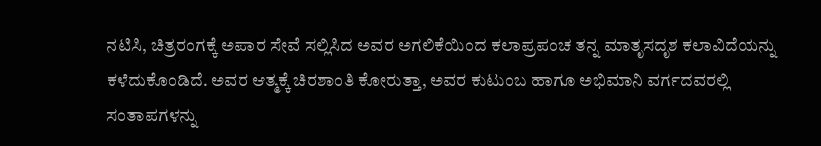ನಟಿಸಿ, ಚಿತ್ರರಂಗಕ್ಕೆ ಅಪಾರ ಸೇವೆ ಸಲ್ಲಿಸಿದ ಅವರ ಅಗಲಿಕೆಯಿಂದ ಕಲಾಪ್ರಪಂಚ ತನ್ನ ಮಾತೃಸದೃಶ ಕಲಾವಿದೆಯನ್ನು ಕಳೆದುಕೊಂಡಿದೆ. ಅವರ ಆತ್ಮಕ್ಕೆ ಚಿರಶಾಂತಿ ಕೋರುತ್ತಾ, ಅವರ ಕುಟುಂಬ ಹಾಗೂ ಅಭಿಮಾನಿ ವರ್ಗದವರಲ್ಲಿ ಸಂತಾಪಗಳನ್ನು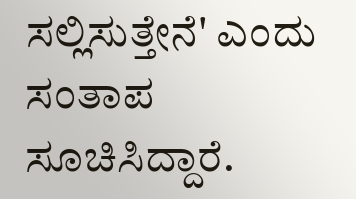ಸಲ್ಲಿಸುತ್ತೇನೆ' ಎಂದು ಸಂತಾಪ ಸೂಚಿಸಿದ್ದಾರೆ.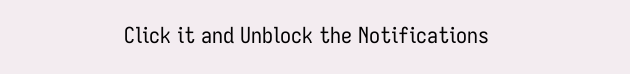Click it and Unblock the Notifications